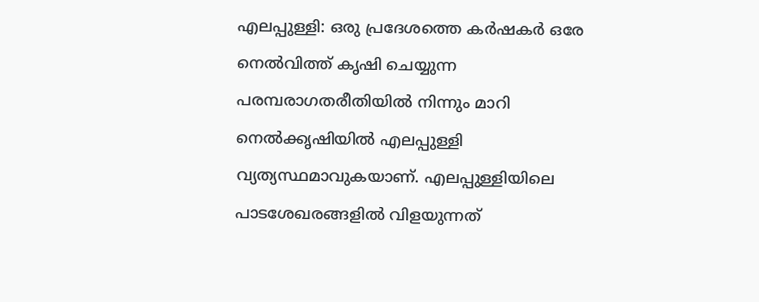എലപ്പുള്ളി: ഒരു പ്രദേശത്തെ കർഷകർ ഒരേ നെൽവിത്ത് കൃഷി ചെയ്യുന്ന പരമ്പരാഗതരീതിയിൽ നിന്നും മാറി നെൽക്കൃഷിയിൽ എലപ്പുള്ളി വ്യത്യസ്ഥമാവുകയാണ്. എലപ്പുള്ളിയിലെ പാടശേഖരങ്ങളിൽ വിളയുന്നത്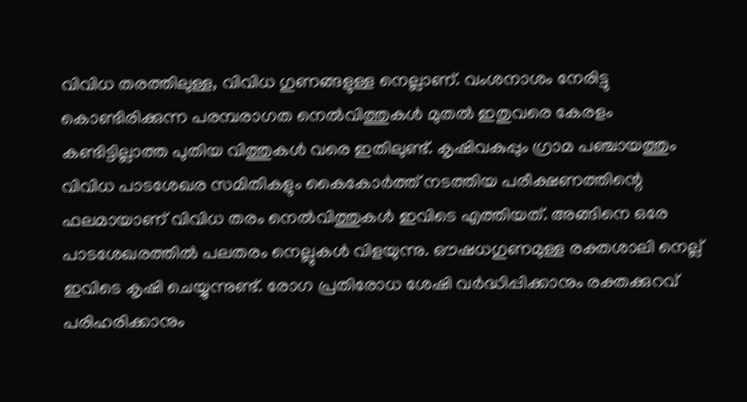വിവിധ തരത്തിലുള്ള, വിവിധ ഗുണങ്ങളുള്ള നെല്ലാണ്. വംശനാശം നേരിട്ടു കൊണ്ടിരിക്കുന്ന പരമ്പരാഗത നെൽവിത്തുകൾ മുതൽ ഇതുവരെ കേരളം കണ്ടിട്ടില്ലാത്ത പുതിയ വിത്തുകൾ വരെ ഇതിലുണ്ട്. കൃഷിവകുപ്പും ഗ്രാമ പഞ്ചായത്തും വിവിധ പാടശേഖര സമിതികളും കൈകോർത്ത് നടത്തിയ പരീക്ഷണത്തിന്റെ ഫലമായാണ് വിവിധ തരം നെൽവിത്തുകൾ ഇവിടെ എത്തിയത്. അങ്ങിനെ ഒരേ പാടശേഖരത്തിൽ പലതരം നെല്ലുകൾ വിളയുന്നു. ഔഷധഗുണമുള്ള രക്തശാലി നെല്ല് ഇവിടെ കൃഷി ചെയ്യുന്നുണ്ട്. രോഗ പ്രതിരോധ ശേഷി വർദ്ധിപ്പിക്കാനും രക്തക്കുറവ് പരിഹരിക്കാനും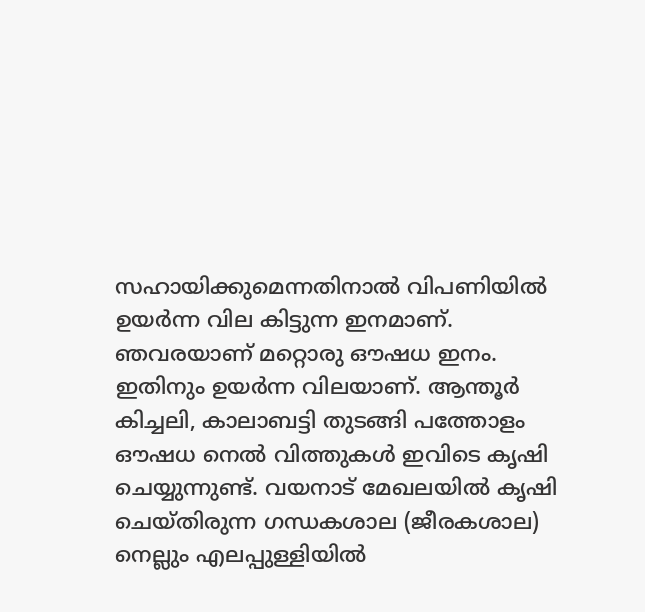സഹായിക്കുമെന്നതിനാൽ വിപണിയിൽ ഉയർന്ന വില കിട്ടുന്ന ഇനമാണ്. ഞവരയാണ് മറ്റൊരു ഔഷധ ഇനം. ഇതിനും ഉയർന്ന വിലയാണ്. ആന്തൂർ കിച്ചലി, കാലാബട്ടി തുടങ്ങി പത്തോളം ഔഷധ നെൽ വിത്തുകൾ ഇവിടെ കൃഷി ചെയ്യുന്നുണ്ട്. വയനാട് മേഖലയിൽ കൃഷി ചെയ്തിരുന്ന ഗന്ധകശാല (ജീരകശാല) നെല്ലും എലപ്പുള്ളിയിൽ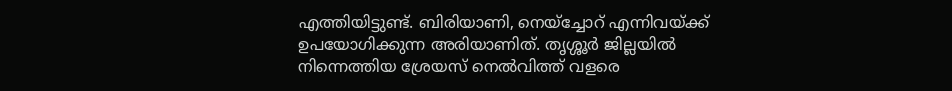എത്തിയിട്ടുണ്ട്. ബിരിയാണി, നെയ്ച്ചോറ് എന്നിവയ്ക്ക് ഉപയോഗിക്കുന്ന അരിയാണിത്. തൃശ്ശൂർ ജില്ലയിൽ നിന്നെത്തിയ ശ്രേയസ് നെൽവിത്ത് വളരെ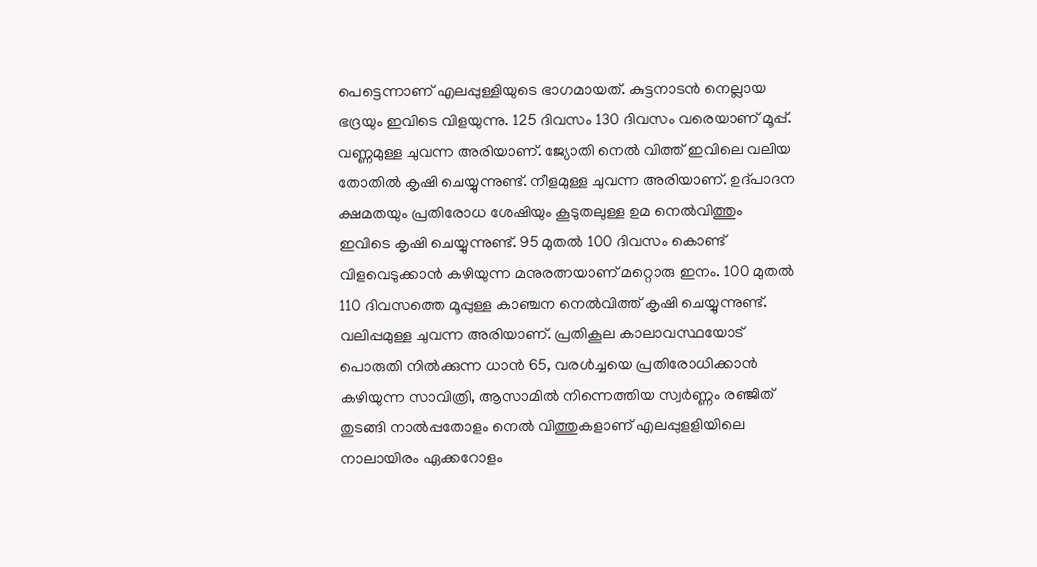പെട്ടെന്നാണ് എലപ്പുള്ളിയുടെ ഭാഗമായത്. കുട്ടനാടൻ നെല്ലായ ഭദ്രയും ഇവിടെ വിളയുന്നു. 125 ദിവസം 130 ദിവസം വരെയാണ് മൂപ്പ്. വണ്ണമുള്ള ചുവന്ന അരിയാണ്. ജ്യോതി നെൽ വിത്ത് ഇവിലെ വലിയ തോതിൽ കൃഷി ചെയ്യുന്നുണ്ട്. നീളമുള്ള ചുവന്ന അരിയാണ്. ഉദ്പാദന ക്ഷമതയും പ്രതിരോധ ശേഷിയും കൂടുതലുള്ള ഉമ നെൽവിത്തും ഇവിടെ കൃഷി ചെയ്യുന്നുണ്ട്. 95 മുതൽ 100 ദിവസം കൊണ്ട് വിളവെടുക്കാൻ കഴിയുന്ന മനുരത്നയാണ് മറ്റൊരു ഇനം. 100 മുതൽ 110 ദിവസത്തെ മൂപ്പുള്ള കാഞ്ചന നെൽവിത്ത് കൃഷി ചെയ്യുന്നുണ്ട്. വലിപ്പമുള്ള ചുവന്ന അരിയാണ്. പ്രതികൂല കാലാവസ്ഥയോട് പൊരുതി നിൽക്കുന്ന ധാൻ 65, വരൾച്ചയെ പ്രതിരോധിക്കാൻ കഴിയുന്ന സാവിത്രി, ആസാമിൽ നിന്നെത്തിയ സ്വർണ്ണം രഞ്ജിത് തുടങ്ങി നാൽപ്പതോളം നെൽ വിത്തുകളാണ് എലപ്പുളളിയിലെ നാലായിരം ഏക്കറോളം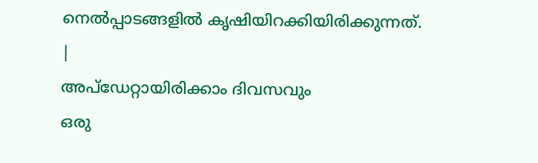നെൽപ്പാടങ്ങളിൽ കൃഷിയിറക്കിയിരിക്കുന്നത്.
|
അപ്ഡേറ്റായിരിക്കാം ദിവസവും
ഒരു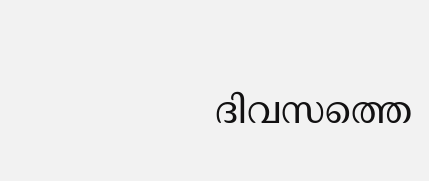ദിവസത്തെ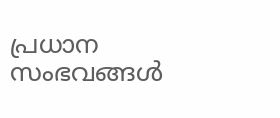പ്രധാന സംഭവങ്ങൾ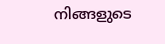നിങ്ങളുടെ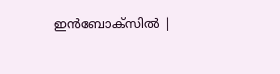ഇൻബോക്സിൽ |